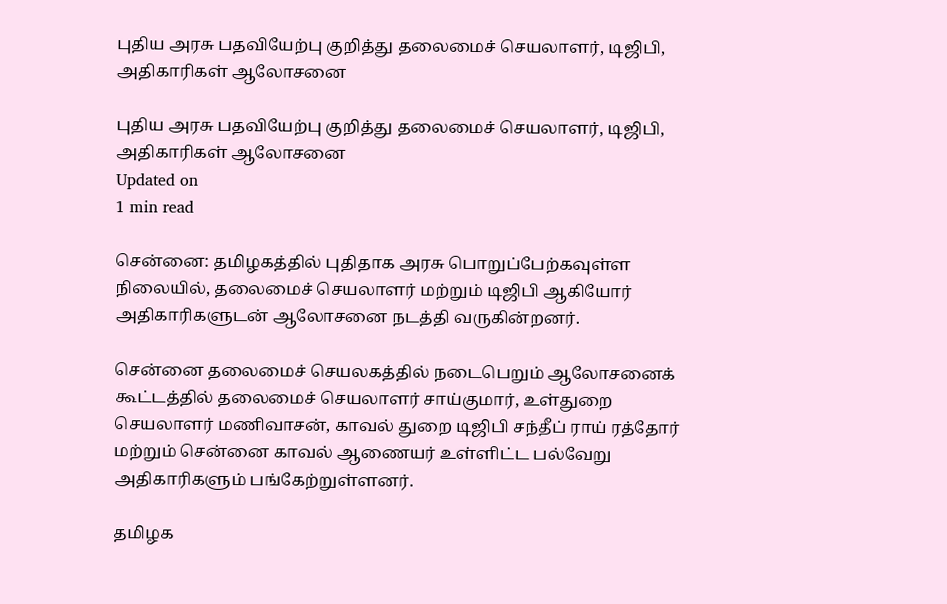புதிய அரசு பதவியேற்பு குறித்து தலைமைச் செயலாளர், டிஜிபி, அதிகாரிகள் ஆலோசனை

புதிய அரசு பதவியேற்பு குறித்து தலைமைச் செயலாளர், டிஜிபி, அதிகாரிகள் ஆலோசனை
Updated on
1 min read

சென்னை: தமிழகத்தில் புதிதாக அரசு பொறுப்பேற்கவுள்ள நிலையில், தலைமைச் செயலாளர் மற்றும் டிஜிபி ஆகியோர் அதிகாரிகளுடன் ஆலோசனை நடத்தி வருகின்றனர்.

சென்னை தலைமைச் செயலகத்தில் நடைபெறும் ஆலோசனைக் கூட்டத்தில் தலைமைச் செயலாளர் சாய்குமார், உள்துறை செயலாளர் மணிவாசன், காவல் துறை டிஜிபி சந்தீப் ராய் ரத்தோர் மற்றும் சென்னை காவல் ஆணையர் உள்ளிட்ட பல்வேறு அதிகாரிகளும் பங்கேற்றுள்ளனர்.

தமிழக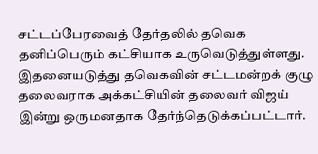சட்டப்பேரவைத் தேர்தலில் தவெக தனிப்பெரும் கட்சியாக உருவெடுத்துள்ளது. இதனையடுத்து தவெகவின் சட்டமன்றக் குழு தலைவராக அக்கட்சியின் தலைவர் விஜய் இன்று ஒருமனதாக தேர்ந்தெடுக்கப்பட்டார்.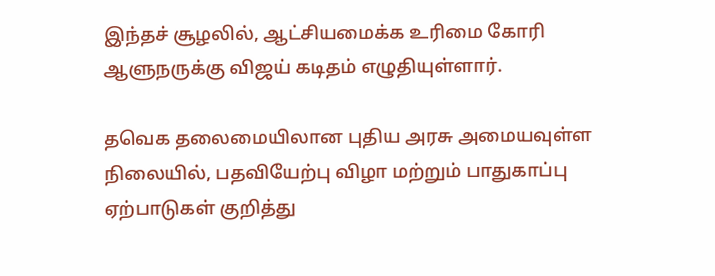இந்தச் சூழலில், ஆட்சியமைக்க உரிமை கோரி ஆளுநருக்கு விஜய் கடிதம் எழுதியுள்ளார்.

தவெக தலைமையிலான புதிய அரசு அமையவுள்ள நிலையில், பதவியேற்பு விழா மற்றும் பாதுகாப்பு ஏற்பாடுகள் குறித்து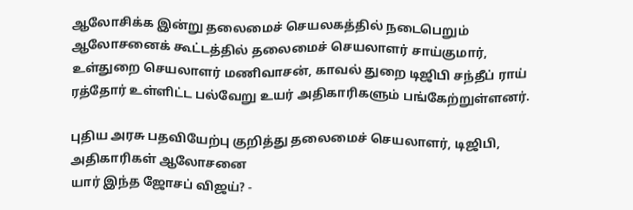ஆலோசிக்க இன்று தலைமைச் செயலகத்தில் நடைபெறும் ஆலோசனைக் கூட்டத்தில் தலைமைச் செயலாளர் சாய்குமார், உள்துறை செயலாளர் மணிவாசன், காவல் துறை டிஜிபி சந்தீப் ராய் ரத்தோர் உள்ளிட்ட பல்வேறு உயர் அதிகாரிகளும் பங்கேற்றுள்ளனர்.

புதிய அரசு பதவியேற்பு குறித்து தலைமைச் செயலாளர், டிஜிபி, அதிகாரிகள் ஆலோசனை
யார் இந்த ஜோசப் விஜய்? -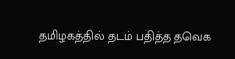தமிழகத்தில் தடம் பதித்த தவெக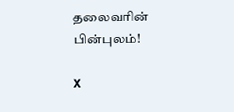தலைவரின் பின்புலம்!

X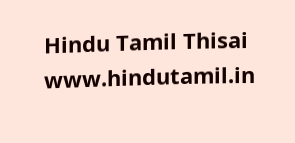Hindu Tamil Thisai
www.hindutamil.in